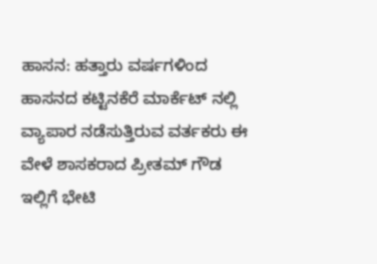ಹಾಸನ: ಹತ್ತಾರು ವರ್ಷಗಳಿಂದ ಹಾಸನದ ಕಟ್ಟಿನಕೆರೆ ಮಾರ್ಕೆಟ್ ನಲ್ಲಿ ವ್ಯಾಪಾರ ನಡೆಸುತ್ತಿರುವ ವರ್ತಕರು ಈ ವೇಳೆ ಶಾಸಕರಾದ ಪ್ರೀತಮ್ ಗೌಡ ಇಲ್ಲಿಗೆ ಭೇಟಿ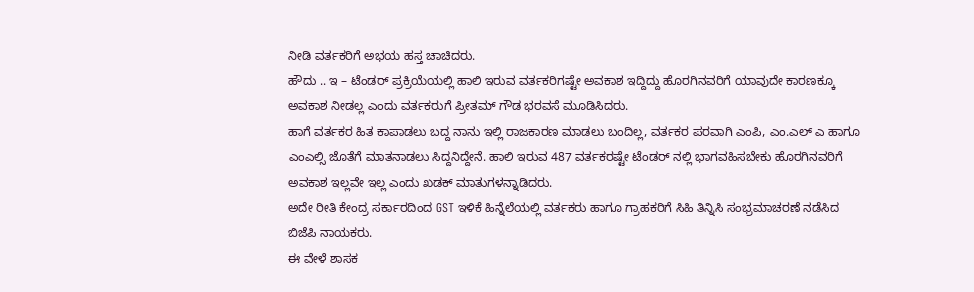ನೀಡಿ ವರ್ತಕರಿಗೆ ಅಭಯ ಹಸ್ತ ಚಾಚಿದರು.
ಹೌದು .. ಇ – ಟೆಂಡರ್ ಪ್ರಕ್ರಿಯೆಯಲ್ಲಿ ಹಾಲಿ ಇರುವ ವರ್ತಕರಿಗಷ್ಟೇ ಅವಕಾಶ ಇದ್ದಿದ್ದು ಹೊರಗಿನವರಿಗೆ ಯಾವುದೇ ಕಾರಣಕ್ಕೂ ಅವಕಾಶ ನೀಡಲ್ಲ ಎಂದು ವರ್ತಕರುಗೆ ಪ್ರೀತಮ್ ಗೌಡ ಭರವಸೆ ಮೂಡಿಸಿದರು.
ಹಾಗೆ ವರ್ತಕರ ಹಿತ ಕಾಪಾಡಲು ಬದ್ದ ನಾನು ಇಲ್ಲಿ ರಾಜಕಾರಣ ಮಾಡಲು ಬಂದಿಲ್ಲ, ವರ್ತಕರ ಪರವಾಗಿ ಎಂಪಿ, ಎಂ.ಎಲ್ ಎ ಹಾಗೂ ಎಂಎಲ್ಸಿ ಜೊತೆಗೆ ಮಾತನಾಡಲು ಸಿದ್ದನಿದ್ದೇನೆ. ಹಾಲಿ ಇರುವ 487 ವರ್ತಕರಷ್ಟೇ ಟೆಂಡರ್ ನಲ್ಲಿ ಭಾಗವಹಿಸಬೇಕು ಹೊರಗಿನವರಿಗೆ ಅವಕಾಶ ಇಲ್ಲವೇ ಇಲ್ಲ ಎಂದು ಖಡಕ್ ಮಾತುಗಳನ್ನಾಡಿದರು.
ಅದೇ ರೀತಿ ಕೇಂದ್ರ ಸರ್ಕಾರದಿಂದ GST ಇಳಿಕೆ ಹಿನ್ನೆಲೆಯಲ್ಲಿ ವರ್ತಕರು ಹಾಗೂ ಗ್ರಾಹಕರಿಗೆ ಸಿಹಿ ತಿನ್ನಿಸಿ ಸಂಭ್ರಮಾಚರಣೆ ನಡೆಸಿದ ಬಿಜೆಪಿ ನಾಯಕರು.
ಈ ವೇಳೆ ಶಾಸಕ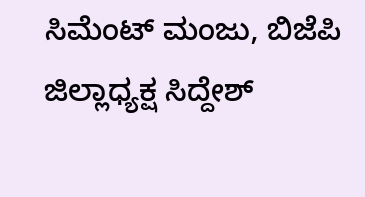ಸಿಮೆಂಟ್ ಮಂಜು, ಬಿಜೆಪಿ ಜಿಲ್ಲಾಧ್ಯಕ್ಷ ಸಿದ್ದೇಶ್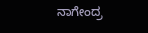ನಾಗೇಂದ್ರ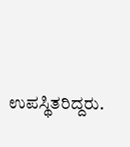ಉಪಸ್ಥಿತರಿದ್ದರು.